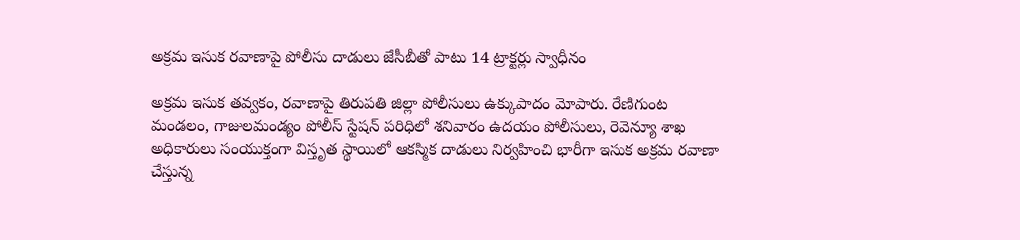అక్రమ ఇసుక రవాణాపై పోలీసు దాడులు జేసీబీతో పాటు 14 ట్రాక్టర్లు స్వాధీనం

అక్రమ ఇసుక తవ్వకం, రవాణాపై తిరుపతి జిల్లా పోలీసులు ఉక్కుపాదం మోపారు. రేణిగుంట మండలం, గాజులమండ్యం పోలీస్ స్టేషన్ పరిధిలో శనివారం ఉదయం పోలీసులు, రెవెన్యూ శాఖ అధికారులు సంయుక్తంగా విస్తృత స్థాయిలో ఆకస్మిక దాడులు నిర్వహించి భారీగా ఇసుక అక్రమ రవాణా చేస్తున్న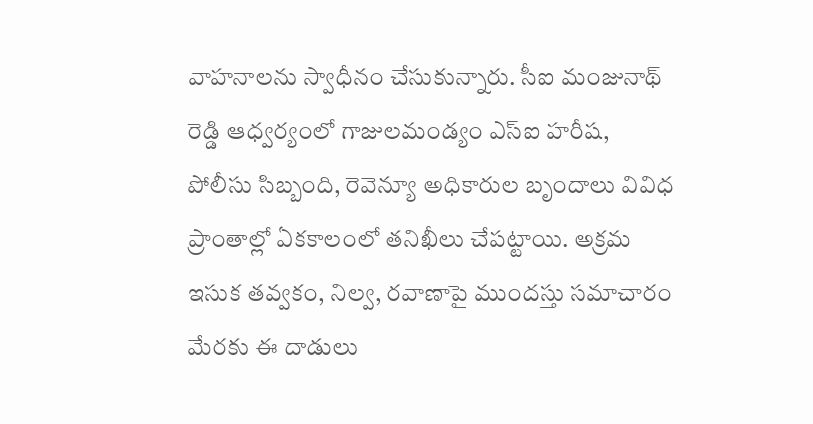వాహనాలను స్వాధీనం చేసుకున్నారు. సీఐ మంజునాథ్ రెడ్డి ఆధ్వర్యంలో గాజులమండ్యం ఎస్‌ఐ హరీష, పోలీసు సిబ్బంది, రెవెన్యూ అధికారుల బృందాలు వివిధ ప్రాంతాల్లో ఏకకాలంలో తనిఖీలు చేపట్టాయి. అక్రమ ఇసుక తవ్వకం, నిల్వ, రవాణాపై ముందస్తు సమాచారం మేరకు ఈ దాడులు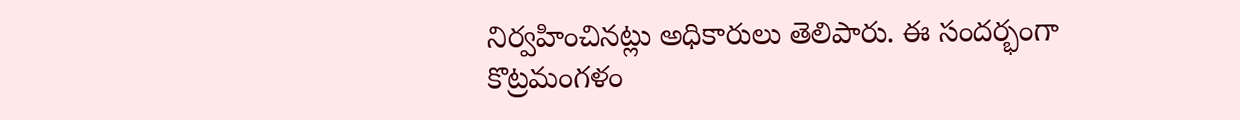నిర్వహించినట్లు అధికారులు తెలిపారు. ఈ సందర్భంగా కొట్రమంగళం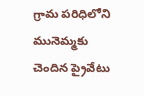గ్రామ పరిధిలోని మునెమ్మకు చెందిన ప్రైవేటు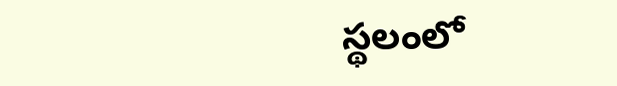స్థలంలో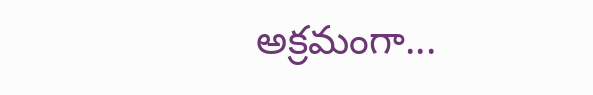అక్రమంగా...